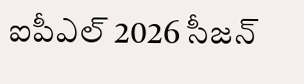ఐపీఎల్ 2026 సీజన్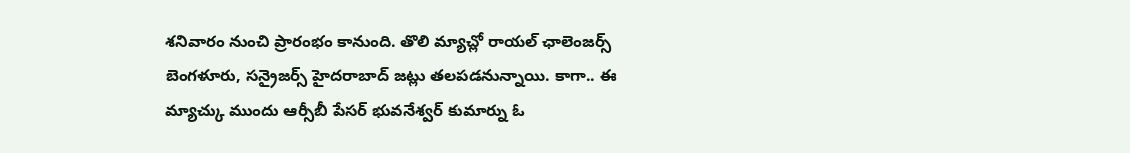శనివారం నుంచి ప్రారంభం కానుంది. తొలి మ్యాచ్లో రాయల్ ఛాలెంజర్స్ బెంగళూరు, సన్రైజర్స్ హైదరాబాద్ జట్లు తలపడనున్నాయి. కాగా.. ఈ మ్యాచ్కు ముందు ఆర్సీబీ పేసర్ భువనేశ్వర్ కుమార్ను ఓ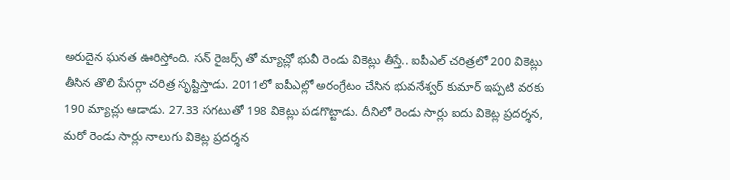అరుదైన ఘనత ఊరిస్తోంది. సన్ రైజర్స్ తో మ్యాచ్లో భువీ రెండు వికెట్లు తీస్తే.. ఐపీఎల్ చరిత్రలో 200 వికెట్లు తీసిన తొలి పేసర్గా చరిత్ర సృష్టిస్తాడు. 2011లో ఐపీఎల్లో అరంగ్రేటం చేసిన భువనేశ్వర్ కుమార్ ఇప్పటి వరకు 190 మ్యాచ్లు ఆడాడు. 27.33 సగటుతో 198 వికెట్లు పడగొట్టాడు. దీనిలో రెండు సార్లు ఐదు వికెట్ల ప్రదర్శన, మరో రెండు సార్లు నాలుగు వికెట్ల ప్రదర్శన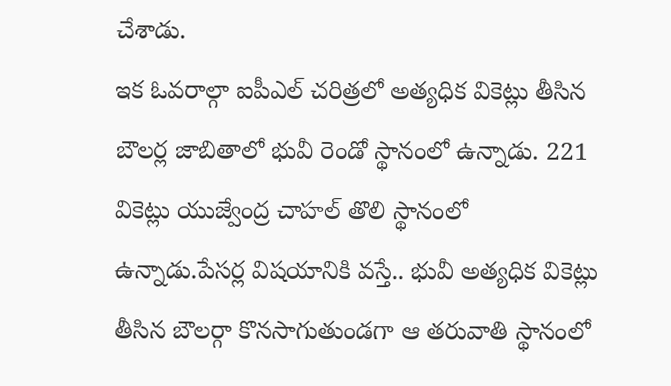చేశాడు.
ఇక ఓవరాల్గా ఐపీఎల్ చరిత్రలో అత్యధిక వికెట్లు తీసిన బౌలర్ల జాబితాలో భువీ రెండో స్థానంలో ఉన్నాడు. 221 వికెట్లు యుజ్వేంద్ర చాహల్ తొలి స్థానంలో ఉన్నాడు.పేసర్ల విషయానికి వస్తే.. భువీ అత్యధిక వికెట్లు తీసిన బౌలర్గా కొనసాగుతుండగా ఆ తరువాతి స్థానంలో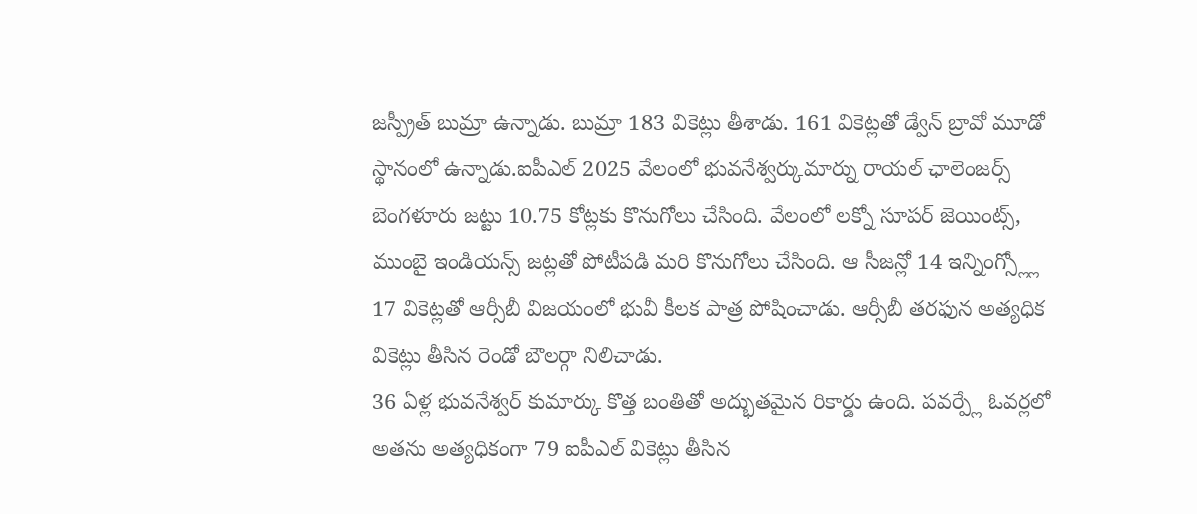జస్ప్రీత్ బుమ్రా ఉన్నాడు. బుమ్రా 183 వికెట్లు తీశాడు. 161 వికెట్లతో డ్వేన్ బ్రావో మూడో స్థానంలో ఉన్నాడు.ఐపీఎల్ 2025 వేలంలో భువనేశ్వర్కుమార్ను రాయల్ ఛాలెంజర్స్ బెంగళూరు జట్టు 10.75 కోట్లకు కొనుగోలు చేసింది. వేలంలో లక్నో సూపర్ జెయింట్స్, ముంబై ఇండియన్స్ జట్లతో పోటీపడి మరి కొనుగోలు చేసింది. ఆ సీజన్లో 14 ఇన్నింగ్స్ల్లో 17 వికెట్లతో ఆర్సీబీ విజయంలో భువీ కీలక పాత్ర పోషించాడు. ఆర్సీబీ తరఫున అత్యధిక వికెట్లు తీసిన రెండో బౌలర్గా నిలిచాడు.
36 ఏళ్ల భువనేశ్వర్ కుమార్కు కొత్త బంతితో అద్భుతమైన రికార్డు ఉంది. పవర్ప్లే ఓవర్లలో అతను అత్యధికంగా 79 ఐపీఎల్ వికెట్లు తీసిన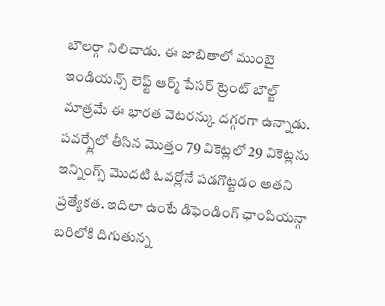బౌలర్గా నిలిచాడు. ఈ జాబితాలో ముంబై ఇండియన్స్ లెఫ్ట్ ఆర్మ్ పేసర్ ట్రెంట్ బౌల్ట్ మాత్రమే ఈ భారత వెటరన్కు దగ్గరగా ఉన్నాడు. పవర్ప్లేలో తీసిన మొత్తం 79 వికెట్లలో 29 వికెట్లను ఇన్నింగ్స్ మొదటి ఓవర్లోనే పడగొట్టడం అతని ప్రత్యేకత. ఇదిలా ఉంటే డిఫెండింగ్ ఛాంపియన్గా బరిలోకి దిగుతున్న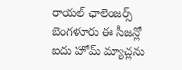రాయల్ ఛాలెంజర్స్ బెంగళూరు ఈ సీజన్లో ఐదు హోమ్ మ్యాచ్లను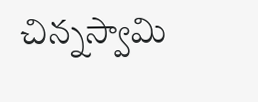చిన్నస్వామి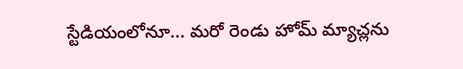స్టేడియంలోనూ... మరో రెండు హోమ్ మ్యాచ్లను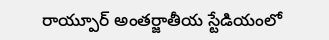రాయ్పూర్ అంతర్జాతీయ స్టేడియంలో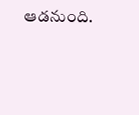ఆడనుంది.